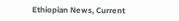Ethiopian News, Current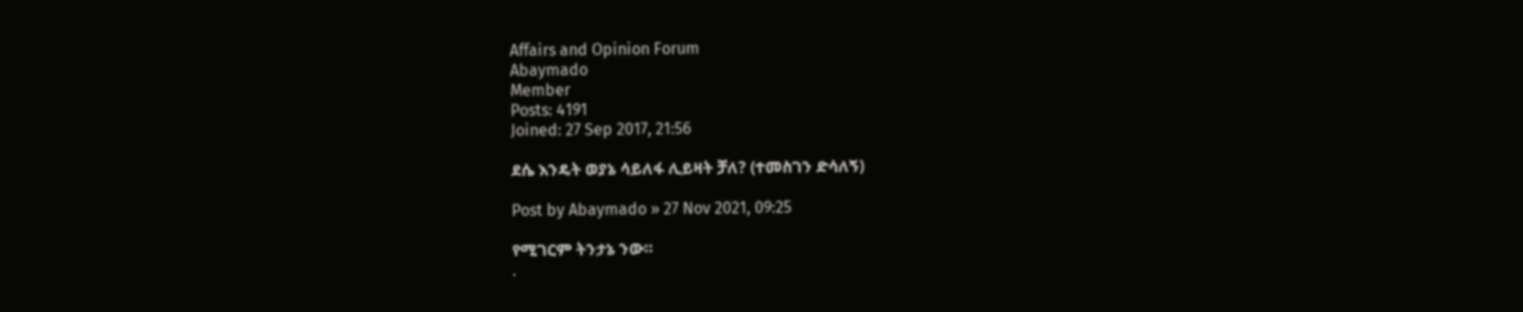Affairs and Opinion Forum
Abaymado
Member
Posts: 4191
Joined: 27 Sep 2017, 21:56

ደሴ እንዴት ወያኔ ሳይለፋ ሊይዛት ቻለ? (ተመስገን ድሳለኝ)

Post by Abaymado » 27 Nov 2021, 09:25

የሚገርም ትንታኔ ንው።
.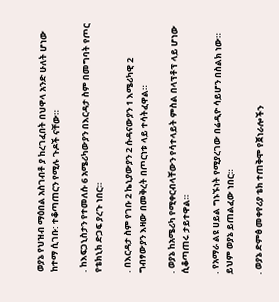ወያኔ የህዝብ ማዕበል አስገብቶ ያ ከረገፈበት በህዋላ አንድ ሁለት ሆነው ከተማ ሲገቡ: ተቆጣጠርን የሚሉ ጉዶች ናቸው።

. ከእፍጋኒስታን የተመለሱ 6 አሜሪካውያን በእርዳታ ስም በመግባት የጦር የቴክኒክ ድጋፍ ያረጉ ነበር።

. በእርዳታ ስም የገቡ 2 ኬኒያውያን 2 ሱዳናውያን 1 እሜሪካዊ 2 ግብፃውያን እዛው በመቅረት በጦርነቱ ላይ ተሳትፈዋል።

. ወያኔ ከአሜሪካ የሚቀርብላቸውን የሳተላይት ምስል በላፕቶፕ ላይ ሆነው ሲቆጣጠሩ ታይተዋል።

. የአማራ ልዩ ሀይል ግኑኙነት የሚያረገው በሬዲዮ ሳይሆን በስልክ ነው። ይህም ወያኔ ይጠልፈው ነበር።

. ወያኔ ድምፅ መቀየሪያ ቴክ ተጠቅሞ የጀነራሎችን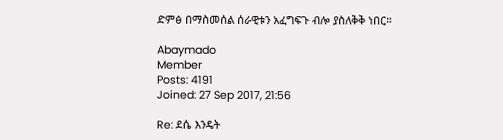ድምፅ በማስመሰል ሰራዊቱን አፈግፍጉ ብሎ ያስለቅቅ ነበር።

Abaymado
Member
Posts: 4191
Joined: 27 Sep 2017, 21:56

Re: ደሴ እንዴት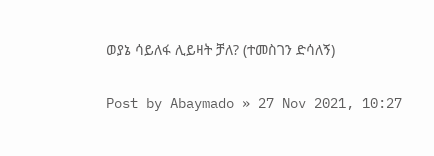ወያኔ ሳይለፋ ሊይዛት ቻለ? (ተመስገን ድሳለኝ)

Post by Abaymado » 27 Nov 2021, 10:27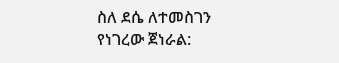ስለ ደሴ ለተመስገን የነገረው ጀነራል: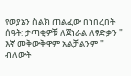የወያኔን ስልክ ጠልፈው በነበረበት ሰዓት: ታጣቂዎቹ ለጀነራል ለፃድቃን " እኛ መቅውቅዋም አልቻልንም " ብለውት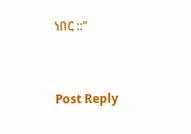ነበር ::"


Post Reply